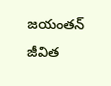జయంతన్
జీవిత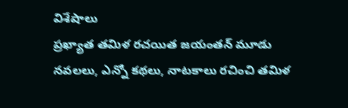విశేషాలు
ప్రఖ్యాత తమిళ రచయిత జయంతన్ మూడు నవలలు, ఎన్నో కథలు, నాటకాలు రచించి తమిళ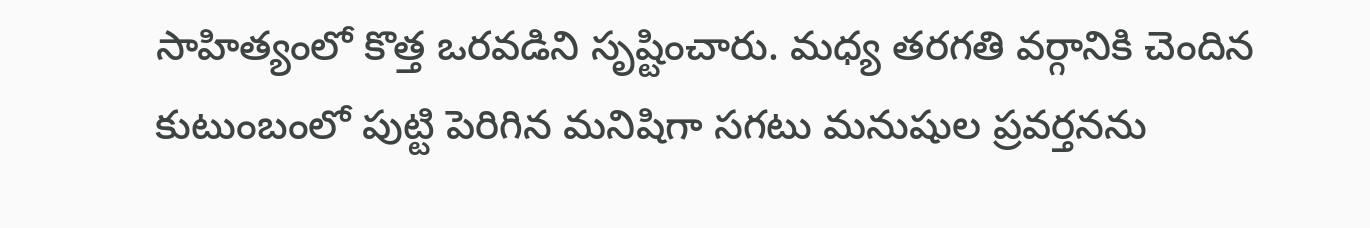సాహిత్యంలో కొత్త ఒరవడిని సృష్టించారు. మధ్య తరగతి వర్గానికి చెందిన కుటుంబంలో పుట్టి పెరిగిన మనిషిగా సగటు మనుషుల ప్రవర్తనను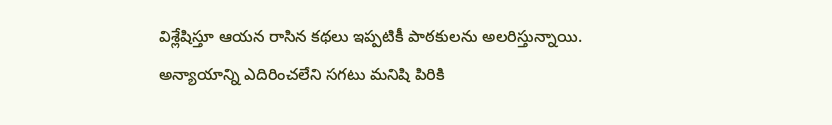విశ్లేషిస్తూ ఆయన రాసిన కథలు ఇప్పటికీ పాఠకులను అలరిస్తున్నాయి. అన్యాయాన్ని ఎదిరించలేని సగటు మనిషి పిరికి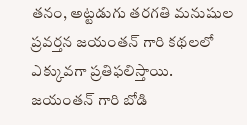తనం, అట్టడుగు తరగతి మనుషుల ప్రవర్తన జయంతన్ గారి కథలలో ఎక్కువగా ప్రతిఫలిస్తాయి. జయంతన్ గారి బోడి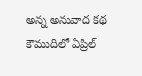అన్న అనువాద కథ కౌముదిలో ఏప్రిల్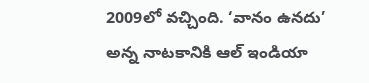2009లో వచ్చింది. ‘వానం ఉనదు’ అన్న నాటకానికి ఆల్ ఇండియా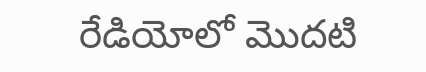రేడియోలో మొదటి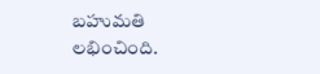బహుమతి లభించింది.